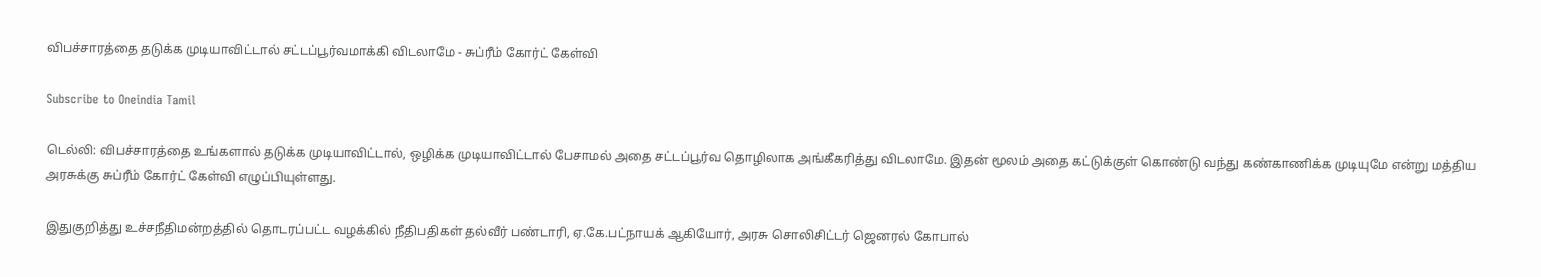விபச்சாரத்தை தடுக்க முடியாவிட்டால் சட்டப்பூர்வமாக்கி விடலாமே - சுப்ரீம் கோர்ட் கேள்வி

Subscribe to Oneindia Tamil

டெல்லி: விபச்சாரத்தை உங்களால் தடுக்க முடியாவிட்டால், ஒழிக்க முடியாவிட்டால் பேசாமல் அதை சட்டப்பூர்வ தொழிலாக அங்கீகரித்து விடலாமே. இதன் மூலம் அதை கட்டுக்குள் கொண்டு வந்து கண்காணிக்க முடியுமே என்று மத்திய அரசுக்கு சுப்ரீம் கோர்ட் கேள்வி எழுப்பியுள்ளது.

இதுகுறித்து உச்சநீதிமன்றத்தில் தொடரப்பட்ட வழக்கில் நீதிபதிகள் தல்வீர் பண்டாரி, ஏ.கே.பட்நாயக் ஆகியோர், அரசு சொலிசிட்டர் ஜெனரல் கோபால்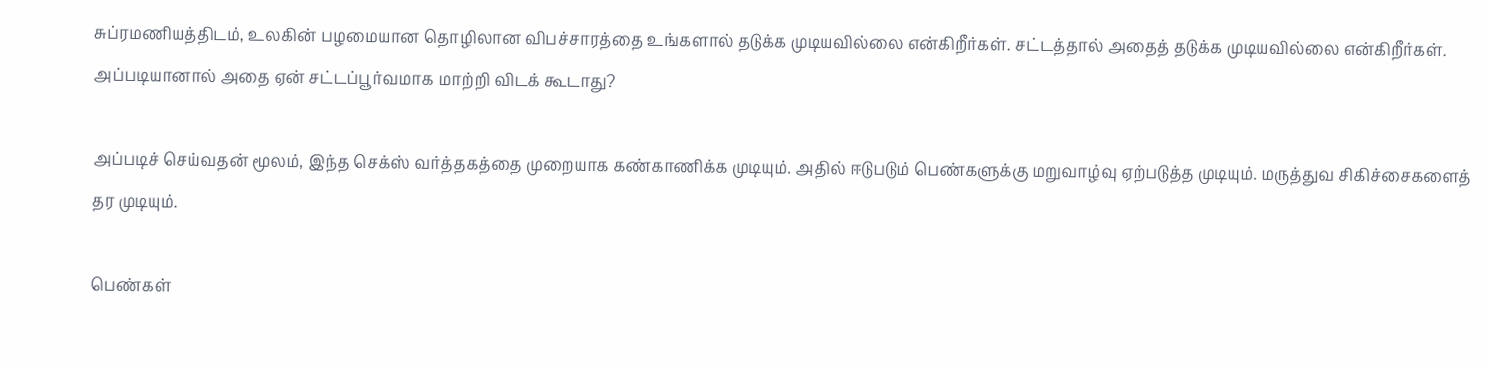சுப்ரமணியத்திடம், உலகின் பழமையான தொழிலான விபச்சாரத்தை உங்களால் தடுக்க முடியவில்லை என்கிறீர்கள். சட்டத்தால் அதைத் தடுக்க முடியவில்லை என்கிறீர்கள். அப்படியானால் அதை ஏன் சட்டப்பூர்வமாக மாற்றி விடக் கூடாது?

அப்படிச் செய்வதன் மூலம், இந்த செக்ஸ் வர்த்தகத்தை முறையாக கண்காணிக்க முடியும். அதில் ஈடுபடும் பெண்களுக்கு மறுவாழ்வு ஏற்படுத்த முடியும். மருத்துவ சிகிச்சைகளைத் தர முடியும்.

பெண்கள்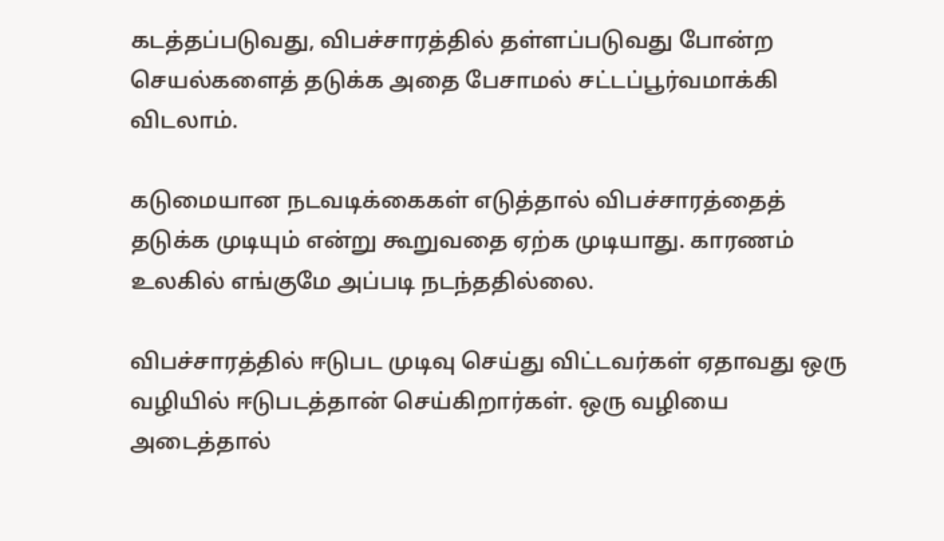கடத்தப்படுவது, விபச்சாரத்தில் தள்ளப்படுவது போன்ற செயல்களைத் தடுக்க அதை பேசாமல் சட்டப்பூர்வமாக்கி விடலாம்.

கடுமையான நடவடிக்கைகள் எடுத்தால் விபச்சாரத்தைத் தடுக்க முடியும் என்று கூறுவதை ஏற்க முடியாது. காரணம் உலகில் எங்குமே அப்படி நடந்ததில்லை.

விபச்சாரத்தில் ஈடுபட முடிவு செய்து விட்டவர்கள் ஏதாவது ஒரு வழியில் ஈடுபடத்தான் செய்கிறார்கள். ஒரு வழியை அடைத்தால்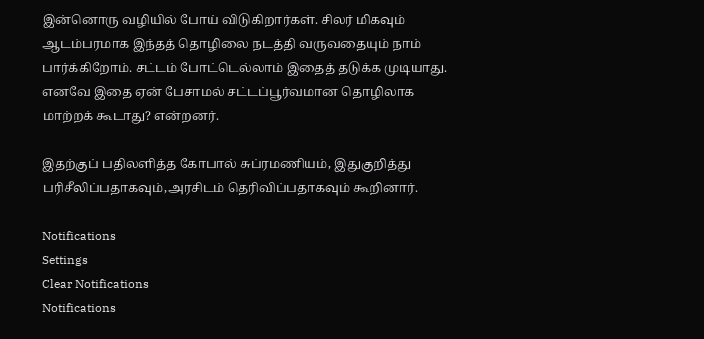இன்னொரு வழியில் போய் விடுகிறார்கள். சிலர் மிகவும் ஆடம்பரமாக இந்தத் தொழிலை நடத்தி வருவதையும் நாம் பார்க்கிறோம். சட்டம் போட்டெல்லாம் இதைத் தடுக்க முடியாது. எனவே இதை ஏன் பேசாமல் சட்டப்பூர்வமான தொழிலாக மாற்றக் கூடாது? என்றனர்.

இதற்குப் பதிலளித்த கோபால் சுப்ரமணியம், இதுகுறித்து பரிசீலிப்பதாகவும்,அரசிடம் தெரிவிப்பதாகவும் கூறினார்.

Notifications
Settings
Clear Notifications
Notifications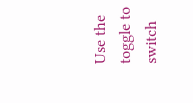Use the toggle to switch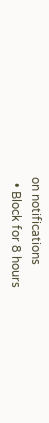on notifications
  • Block for 8 hours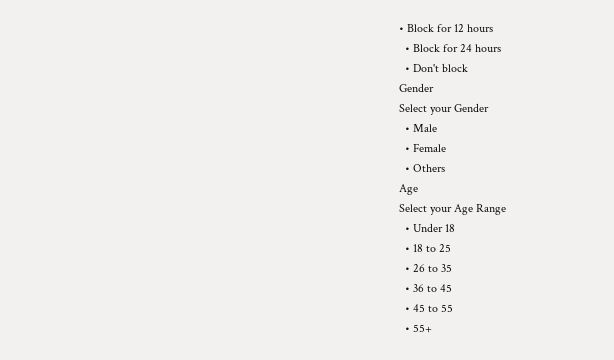• Block for 12 hours
  • Block for 24 hours
  • Don't block
Gender
Select your Gender
  • Male
  • Female
  • Others
Age
Select your Age Range
  • Under 18
  • 18 to 25
  • 26 to 35
  • 36 to 45
  • 45 to 55
  • 55+